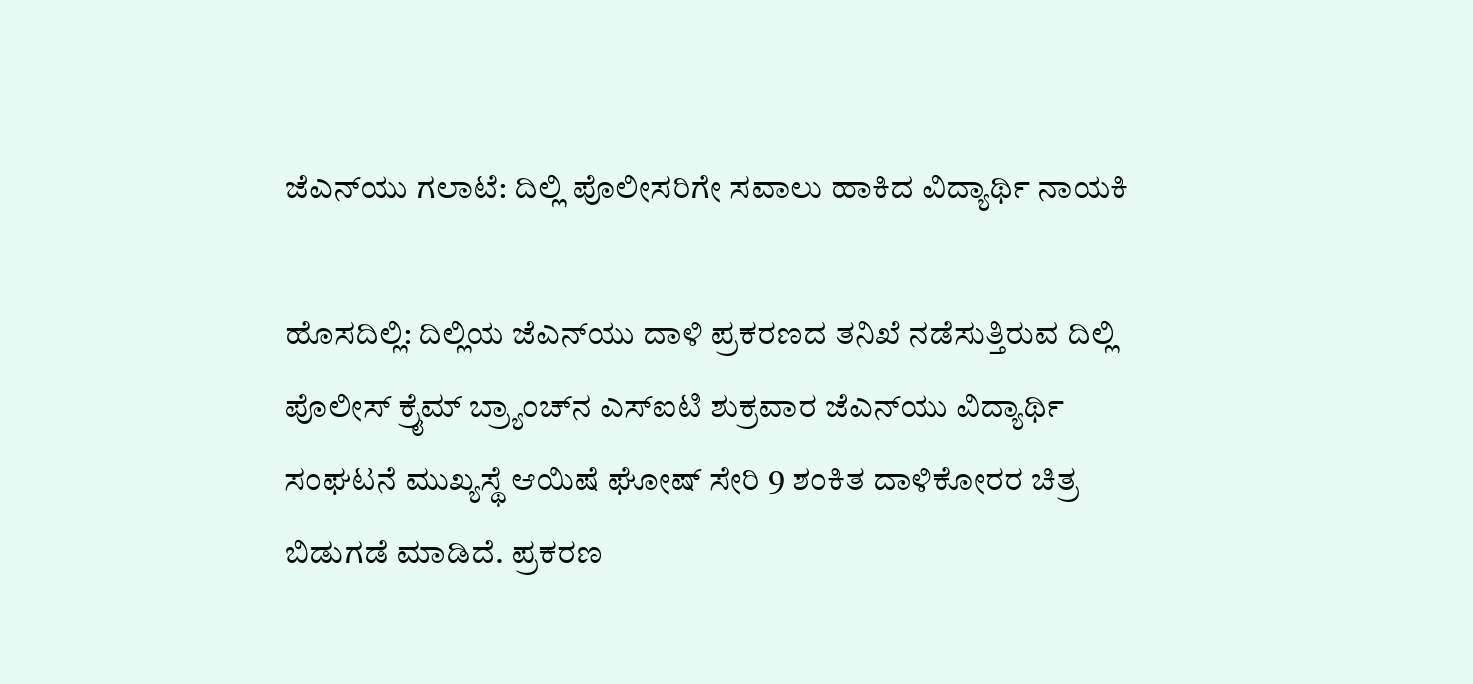ಜೆಎನ್‌ಯು ಗಲಾಟೆ: ದಿಲ್ಲಿ ಪೊಲೀಸರಿಗೇ ಸವಾಲು ಹಾಕಿದ ವಿದ್ಯಾರ್ಥಿ ನಾಯಕಿ

ಹೊಸದಿಲ್ಲಿ: ದಿಲ್ಲಿಯ ಜೆಎನ್‌ಯು ದಾಳಿ ಪ್ರಕರಣದ ತನಿಖೆ ನಡೆಸುತ್ತಿರುವ ದಿಲ್ಲಿ ಪೊಲೀಸ್‌ ಕ್ರೈಮ್‌ ಬ್ರ್ಯಾಂಚ್‌ನ ಎಸ್‌ಐಟಿ ಶುಕ್ರವಾರ ಜೆಎನ್‌ಯು ವಿದ್ಯಾರ್ಥಿ ಸಂಘಟನೆ ಮುಖ್ಯಸ್ಥೆ ಆಯಿಷೆ ಘೋಷ್‌ ಸೇರಿ 9 ಶಂಕಿತ ದಾಳಿಕೋರರ ಚಿತ್ರ ಬಿಡುಗಡೆ ಮಾಡಿದೆ. ಪ್ರಕರಣ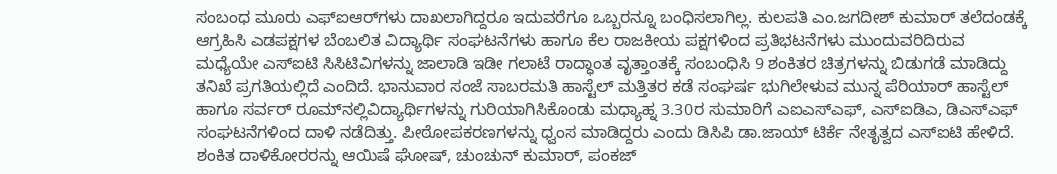ಸಂಬಂಧ ಮೂರು ಎಫ್‌ಐಆರ್‌ಗಳು ದಾಖಲಾಗಿದ್ದರೂ ಇದುವರೆಗೂ ಒಬ್ಬರನ್ನೂ ಬಂಧಿಸಲಾಗಿಲ್ಲ. ಕುಲಪತಿ ಎಂ.ಜಗದೀಶ್‌ ಕುಮಾರ್‌ ತಲೆದಂಡಕ್ಕೆ ಆಗ್ರಹಿಸಿ ಎಡಪಕ್ಷಗಳ ಬೆಂಬಲಿತ ವಿದ್ಯಾರ್ಥಿ ಸಂಘಟನೆಗಳು ಹಾಗೂ ಕೆಲ ರಾಜಕೀಯ ಪಕ್ಷಗಳಿಂದ ಪ್ರತಿಭಟನೆಗಳು ಮುಂದುವರಿದಿರುವ ಮಧ್ಯೆಯೇ ಎಸ್‌ಐಟಿ ಸಿಸಿಟಿವಿಗಳನ್ನು ಜಾಲಾಡಿ ಇಡೀ ಗಲಾಟೆ ರಾದ್ಧಾಂತ ವೃತ್ತಾಂತಕ್ಕೆ ಸಂಬಂಧಿಸಿ 9 ಶಂಕಿತರ ಚಿತ್ರಗಳನ್ನು ಬಿಡುಗಡೆ ಮಾಡಿದ್ದು ತನಿಖೆ ಪ್ರಗತಿಯಲ್ಲಿದೆ ಎಂದಿದೆ. ಭಾನುವಾರ ಸಂಜೆ ಸಾಬರಮತಿ ಹಾಸ್ಟೆಲ್‌ ಮತ್ತಿತರ ಕಡೆ ಸಂಘರ್ಷ ಭುಗಿಲೇಳುವ ಮುನ್ನ ಪೆರಿಯಾರ್‌ ಹಾಸ್ಟೆಲ್‌ ಹಾಗೂ ಸರ್ವರ್‌ ರೂಮ್‌ನಲ್ಲಿವಿದ್ಯಾರ್ಥಿಗಳನ್ನು ಗುರಿಯಾಗಿಸಿಕೊಂಡು ಮಧ್ಯಾಹ್ನ 3.30ರ ಸುಮಾರಿಗೆ ಎಐಎಸ್‌ಎಫ್‌, ಎಸ್‌ಐಡಿಎ, ಡಿಎಸ್‌ಎಫ್‌ ಸಂಘಟನೆಗಳಿಂದ ದಾಳಿ ನಡೆದಿತ್ತು. ಪೀಠೋಪಕರಣಗಳನ್ನು ಧ್ವಂಸ ಮಾಡಿದ್ದರು ಎಂದು ಡಿಸಿಪಿ ಡಾ.ಜಾಯ್‌ ಟಿರ್ಕೆ ನೇತೃತ್ವದ ಎಸ್‌ಐಟಿ ಹೇಳಿದೆ. ಶಂಕಿತ ದಾಳಿಕೋರರನ್ನು ಆಯಿಷೆ ಘೋಷ್‌, ಚುಂಚುನ್‌ ಕುಮಾರ್‌, ಪಂಕಜ್‌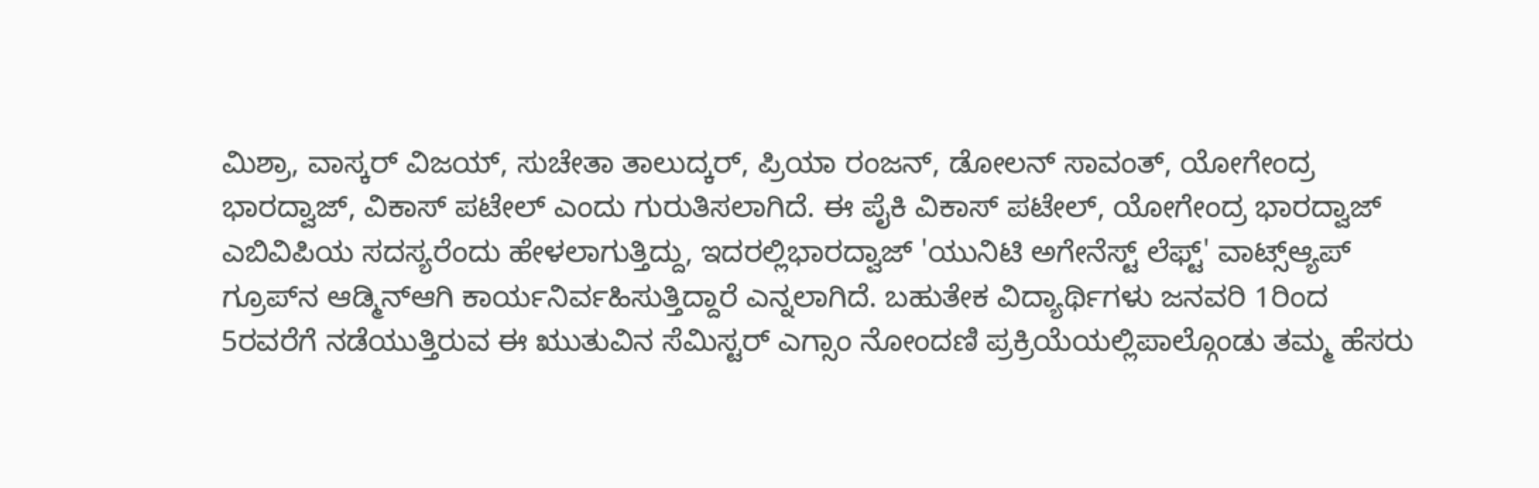ಮಿಶ್ರಾ, ವಾಸ್ಕರ್‌ ವಿಜಯ್‌, ಸುಚೇತಾ ತಾಲುದ್ಕರ್‌, ಪ್ರಿಯಾ ರಂಜನ್‌, ಡೋಲನ್‌ ಸಾವಂತ್‌, ಯೋಗೇಂದ್ರ ಭಾರದ್ವಾಜ್‌, ವಿಕಾಸ್‌ ಪಟೇಲ್‌ ಎಂದು ಗುರುತಿಸಲಾಗಿದೆ. ಈ ಪೈಕಿ ವಿಕಾಸ್‌ ಪಟೇಲ್‌, ಯೋಗೇಂದ್ರ ಭಾರದ್ವಾಜ್‌ ಎಬಿವಿಪಿಯ ಸದಸ್ಯರೆಂದು ಹೇಳಲಾಗುತ್ತಿದ್ದು, ಇದರಲ್ಲಿಭಾರದ್ವಾಜ್‌ 'ಯುನಿಟಿ ಅಗೇನೆಸ್ಟ್‌ ಲೆಫ್ಟ್‌' ವಾಟ್ಸ್‌ಆ್ಯಪ್‌ ಗ್ರೂಪ್‌ನ ಆಡ್ಮಿನ್‌ಆಗಿ ಕಾರ್ಯನಿರ್ವಹಿಸುತ್ತಿದ್ದಾರೆ ಎನ್ನಲಾಗಿದೆ. ಬಹುತೇಕ ವಿದ್ಯಾರ್ಥಿಗಳು ಜನವರಿ 1ರಿಂದ 5ರವರೆಗೆ ನಡೆಯುತ್ತಿರುವ ಈ ಋುತುವಿನ ಸೆಮಿಸ್ಟರ್‌ ಎಗ್ಸಾಂ ನೋಂದಣಿ ಪ್ರಕ್ರಿಯೆಯಲ್ಲಿಪಾಲ್ಗೊಂಡು ತಮ್ಮ ಹೆಸರು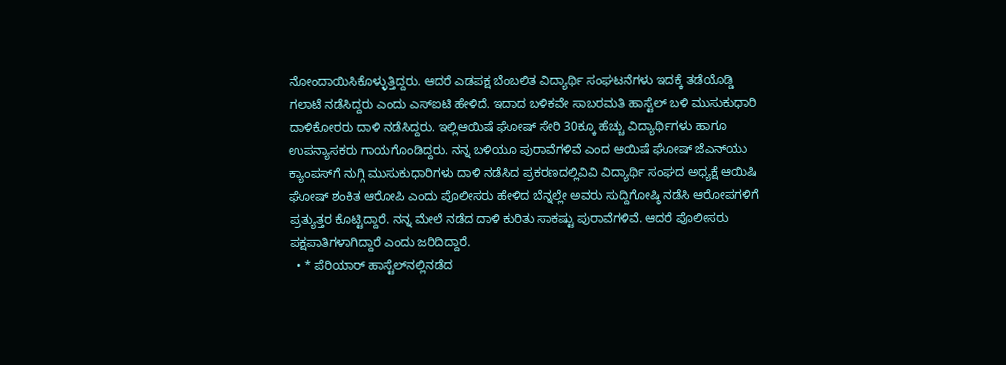ನೋಂದಾಯಿಸಿಕೊಳ್ಳುತ್ತಿದ್ದರು. ಆದರೆ ಎಡಪಕ್ಷ ಬೆಂಬಲಿತ ವಿದ್ಯಾರ್ಥಿ ಸಂಘಟನೆಗಳು ಇದಕ್ಕೆ ತಡೆಯೊಡ್ಡಿ ಗಲಾಟೆ ನಡೆಸಿದ್ದರು ಎಂದು ಎಸ್‌ಐಟಿ ಹೇಳಿದೆ. ಇದಾದ ಬಳಿಕವೇ ಸಾಬರಮತಿ ಹಾಸ್ಟೆಲ್‌ ಬಳಿ ಮುಸುಕುಧಾರಿ ದಾಳಿಕೋರರು ದಾಳಿ ನಡೆಸಿದ್ದರು. ಇಲ್ಲಿಆಯಿಷೆ ಘೋಷ್‌ ಸೇರಿ 30ಕ್ಕೂ ಹೆಚ್ಚು ವಿದ್ಯಾರ್ಥಿಗಳು ಹಾಗೂ ಉಪನ್ಯಾಸಕರು ಗಾಯಗೊಂಡಿದ್ದರು. ನನ್ನ ಬಳಿಯೂ ಪುರಾವೆಗಳಿವೆ ಎಂದ ಆಯಿಷೆ ಘೋಷ್‌ ಜೆಎನ್‌ಯು ಕ್ಯಾಂಪಸ್‌ಗೆ ನುಗ್ಗಿ ಮುಸುಕುಧಾರಿಗಳು ದಾಳಿ ನಡೆಸಿದ ಪ್ರಕರಣದಲ್ಲಿವಿವಿ ವಿದ್ಯಾರ್ಥಿ ಸಂಘದ ಅಧ್ಯಕ್ಷೆ ಆಯಿಷಿ ಘೋಷ್‌ ಶಂಕಿತ ಆರೋಪಿ ಎಂದು ಪೊಲೀಸರು ಹೇಳಿದ ಬೆನ್ನಲ್ಲೇ ಅವರು ಸುದ್ದಿಗೋಷ್ಠಿ ನಡೆಸಿ ಆರೋಪಗಳಿಗೆ ಪ್ರತ್ಯುತ್ತರ ಕೊಟ್ಟಿದ್ದಾರೆ. ನನ್ನ ಮೇಲೆ ನಡೆದ ದಾಳಿ ಕುರಿತು ಸಾಕಷ್ಟು ಪುರಾವೆಗಳಿವೆ. ಆದರೆ ಪೊಲೀಸರು ಪಕ್ಷಪಾತಿಗಳಾಗಿದ್ದಾರೆ ಎಂದು ಜರಿದಿದ್ದಾರೆ.
  • * ಪೆರಿಯಾರ್‌ ಹಾಸ್ಟೆಲ್‌ನಲ್ಲಿನಡೆದ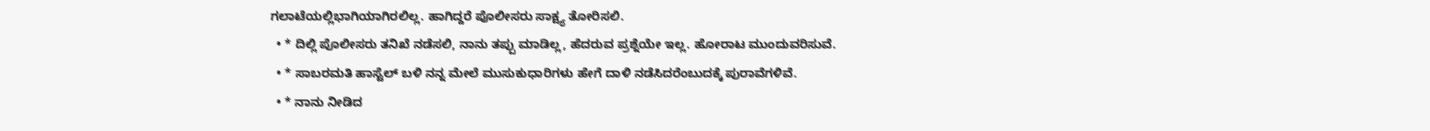ಗಲಾಟೆಯಲ್ಲಿಭಾಗಿಯಾಗಿರಲಿಲ್ಲ. ಹಾಗಿದ್ದರೆ ಪೊಲೀಸರು ಸಾಕ್ಷ್ಯ ತೋರಿಸಲಿ.
  • * ದಿಲ್ಲಿ ಪೊಲೀಸರು ತನಿಖೆ ನಡೆಸಲಿ, ನಾನು ತಪ್ಪು ಮಾಡಿಲ್ಲ, ಹೆದರುವ ಪ್ರಶ್ನೆಯೇ ಇಲ್ಲ. ಹೋರಾಟ ಮುಂದುವರಿಸುವೆ.
  • * ಸಾಬರಮತಿ ಹಾಸ್ಟೆಲ್‌ ಬಳಿ ನನ್ನ ಮೇಲೆ ಮುಸುಕುಧಾರಿಗಳು ಹೇಗೆ ದಾಳಿ ನಡೆಸಿದರೆಂಬುದಕ್ಕೆ ಪುರಾವೆಗಳಿವೆ.
  • * ನಾನು ನೀಡಿದ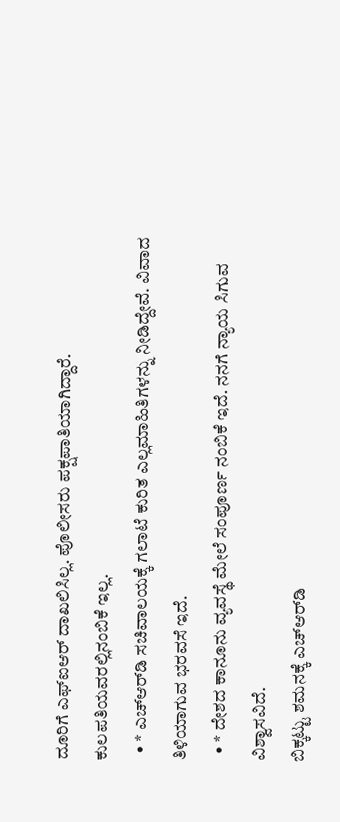ದೂರಿಗೆ ಎಫ್‌ಐಆರ್‌ ದಾಖಲಿಸಿಲ್ಲ. ಪೊಲೀಸರು ಪಕ್ಷಪಾತಿಯಾಗಿದ್ದಾರೆ. ಕುಲಪತಿಯವರಲ್ಲಿನಂಬಿಕೆ ಇಲ್ಲ.
  • * ಎಚ್‌ಆರ್‌ಡಿ ಸಚಿವಾಲಯಕ್ಕೆ ಗಲಾಟೆ ಕುರಿತ ಎಲ್ಲಮಾಹಿತಿಗಳನ್ನು ನೀಡಿದ್ದೇವೆ. ವಿವಾದ ತಿಳಿಯಾಗುವ ಭರವಸೆ ಇದೆ.
  • * ದೇಶದ ಕಾನೂನು ವ್ಯವಸ್ಥೆ ಮೇಲೆ ಸಂಪೂರ್ಣ ನಂಬಿಕೆ ಇದೆ. ನನಗೆ ನ್ಯಾಯ ಸಿಗುವ ವಿಶ್ವಾಸವಿದೆ.
ಬಿಕ್ಕಟ್ಟು ಶಮನಕ್ಕೆ ಎಚ್‌ಆರ್‌ಡಿ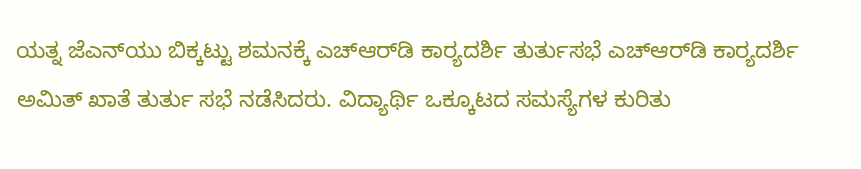ಯತ್ನ ಜೆಎನ್‌ಯು ಬಿಕ್ಕಟ್ಟು ಶಮನಕ್ಕೆ ಎಚ್‌ಆರ್‌ಡಿ ಕಾರ‍್ಯದರ್ಶಿ ತುರ್ತುಸಭೆ ಎಚ್‌ಆರ್‌ಡಿ ಕಾರ‍್ಯದರ್ಶಿ ಅಮಿತ್‌ ಖಾತೆ ತುರ್ತು ಸಭೆ ನಡೆಸಿದರು. ವಿದ್ಯಾರ್ಥಿ ಒಕ್ಕೂಟದ ಸಮಸ್ಯೆಗಳ ಕುರಿತು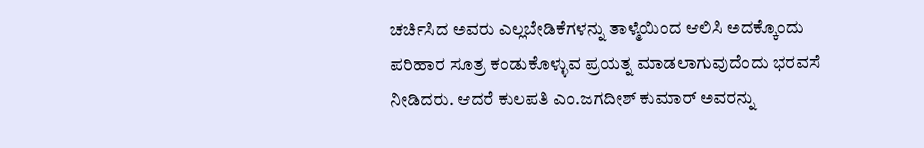ಚರ್ಚಿಸಿದ ಅವರು ಎಲ್ಲಬೇಡಿಕೆಗಳನ್ನು ತಾಳ್ಮೆಯಿಂದ ಆಲಿಸಿ ಅದಕ್ಕೊಂದು ಪರಿಹಾರ ಸೂತ್ರ ಕಂಡುಕೊಳ್ಳುವ ಪ್ರಯತ್ನ ಮಾಡಲಾಗುವುದೆಂದು ಭರವಸೆ ನೀಡಿದರು. ಆದರೆ ಕುಲಪತಿ ಎಂ.ಜಗದೀಶ್‌ ಕುಮಾರ್‌ ಅವರನ್ನು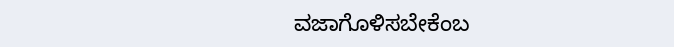ವಜಾಗೊಳಿಸಬೇಕೆಂಬ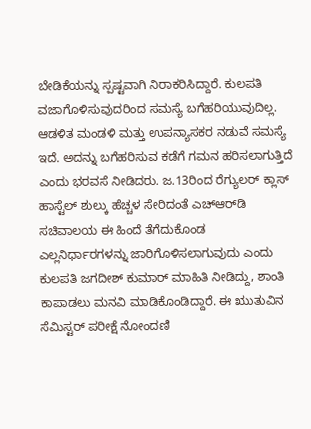ಬೇಡಿಕೆಯನ್ನು ಸ್ಪಷ್ಟವಾಗಿ ನಿರಾಕರಿಸಿದ್ದಾರೆ. ಕುಲಪತಿ ವಜಾಗೊಳಿಸುವುದರಿಂದ ಸಮಸ್ಯೆ ಬಗೆಹರಿಯುವುದಿಲ್ಲ. ಆಡಳಿತ ಮಂಡಳಿ ಮತ್ತು ಉಪನ್ಯಾಸಕರ ನಡುವೆ ಸಮಸ್ಯೆ ಇದೆ. ಅದನ್ನು ಬಗೆಹರಿಸುವ ಕಡೆಗೆ ಗಮನ ಹರಿಸಲಾಗುತ್ತಿದೆ ಎಂದು ಭರವಸೆ ನೀಡಿದರು. ಜ.13ರಿಂದ ರೆಗ್ಯುಲರ್‌ ಕ್ಲಾಸ್‌ ಹಾಸ್ಟೆಲ್‌ ಶುಲ್ಕು ಹೆಚ್ಚಳ ಸೇರಿದಂತೆ ಎಚ್‌ಆರ್‌ಡಿ ಸಚಿವಾಲಯ ಈ ಹಿಂದೆ ತೆಗೆದುಕೊಂಡ ಎಲ್ಲನಿರ್ಧಾರಗಳನ್ನು ಜಾರಿಗೊಳಿಸಲಾಗುವುದು ಎಂದು ಕುಲಪತಿ ಜಗದೀಶ್‌ ಕುಮಾರ್‌ ಮಾಹಿತಿ ನೀಡಿದ್ದು, ಶಾಂತಿ ಕಾಪಾಡಲು ಮನವಿ ಮಾಡಿಕೊಂಡಿದ್ದಾರೆ. ಈ ಋುತುವಿನ ಸೆಮಿಸ್ಟರ್‌ ಪರೀಕ್ಷೆ ನೋಂದಣಿ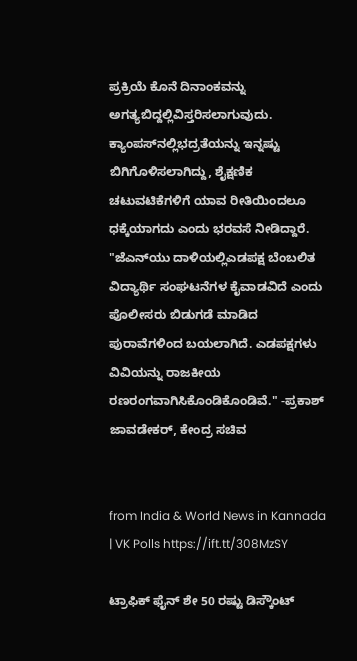ಪ್ರಕ್ರಿಯೆ ಕೊನೆ ದಿನಾಂಕವನ್ನು ಅಗತ್ಯಬಿದ್ದಲ್ಲಿವಿಸ್ತರಿಸಲಾಗುವುದು. ಕ್ಯಾಂಪಸ್‌ನಲ್ಲಿಭದ್ರತೆಯನ್ನು ಇನ್ನಷ್ಟು ಬಿಗಿಗೊಳಿಸಲಾಗಿದ್ದು, ಶೈಕ್ಷಣಿಕ ಚಟುವಟಿಕೆಗಳಿಗೆ ಯಾವ ರೀತಿಯಿಂದಲೂ ಧಕ್ಕೆಯಾಗದು ಎಂದು ಭರವಸೆ ನೀಡಿದ್ದಾರೆ. "ಜೆಎನ್‌ಯು ದಾಳಿಯಲ್ಲಿಎಡಪಕ್ಷ ಬೆಂಬಲಿತ ವಿದ್ಯಾರ್ಥಿ ಸಂಘಟನೆಗಳ ಕೈವಾಡವಿದೆ ಎಂದು ಪೊಲೀಸರು ಬಿಡುಗಡೆ ಮಾಡಿದ ಪುರಾವೆಗಳಿಂದ ಬಯಲಾಗಿದೆ. ಎಡಪಕ್ಷಗಳು ವಿವಿಯನ್ನು ರಾಜಕೀಯ ರಣರಂಗವಾಗಿಸಿಕೊಂಡಿಕೊಂಡಿವೆ." -ಪ್ರಕಾಶ್‌ ಜಾವಡೇಕರ್‌, ಕೇಂದ್ರ ಸಚಿವ


from India & World News in Kannada | VK Polls https://ift.tt/308MzSY

ಟ್ರಾಫಿಕ್‌ ಫೈನ್‌ ಶೇ 50 ರಷ್ಟು ಡಿಸ್ಕೌಂಟ್‌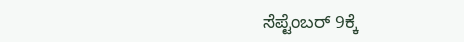ಸೆಪ್ಟೆಂಬರ್‌ 9ಕ್ಕೆ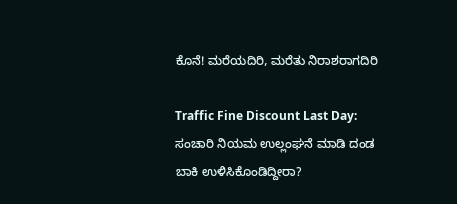ಕೊನೆ! ಮರೆಯದಿರಿ, ಮರೆತು ನಿರಾಶರಾಗದಿರಿ

Traffic Fine Discount Last Day: ಸಂಚಾರಿ ನಿಯಮ ಉಲ್ಲಂಘನೆ ಮಾಡಿ ದಂಡ ಬಾಕಿ ಉಳಿಸಿಕೊಂಡಿದ್ದೀರಾ?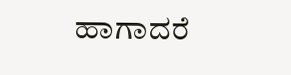ಹಾಗಾದರೆ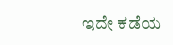ಇದೇ ಕಡೆಯ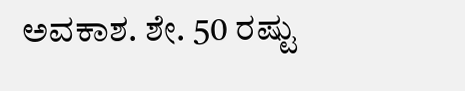ಅವಕಾಶ. ಶೇ. 50 ರಷ್ಟು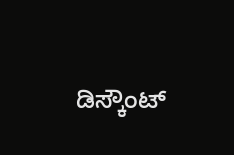ಡಿಸ್ಕೌಂಟ್‌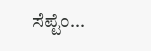ಸೆಪ್ಟೆಂ...